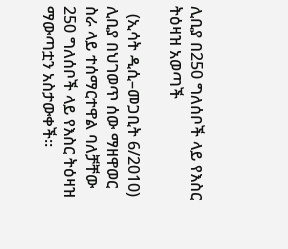ሊቢያ በ250 ግለሰቦች ላይ የእስር ትዕዛዝ አወጣች

  (ኢሳት ዲሲ–መጋቢት 6/2010) ሊቢያ በህገወጥ ሰው ማዘዋወር ስራ ላይ ተሰማርተዋል ባለቻቸው 250 ግለሰቦች ላይ የእስር ትዕዛዝ ማውጣቷን አስታውቀች።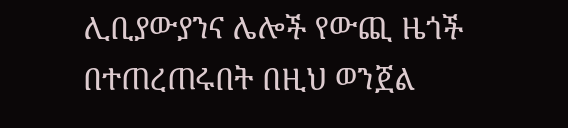ሊቢያውያንና ሌሎች የውጪ ዜጎች በተጠረጠሩበት በዚህ ወንጀል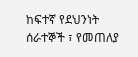ከፍተኛ የደህንነት ሰራተኞች ፣ የመጠለያ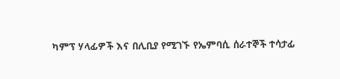ካምፕ ሃላፊዎች እና በሊቢያ የሚገኙ የኤምባሲ ሰራተኞች ተሳታፊ